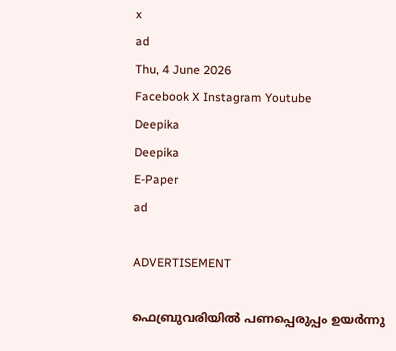x
ad
Thu, 4 June 2026
Facebook X Instagram Youtube
Deepika
Deepika
E-Paper
ad

ADVERTISEMENT

ഫെബ്രുവരിയിൽ പണപ്പെരുപ്പം ഉയർന്നു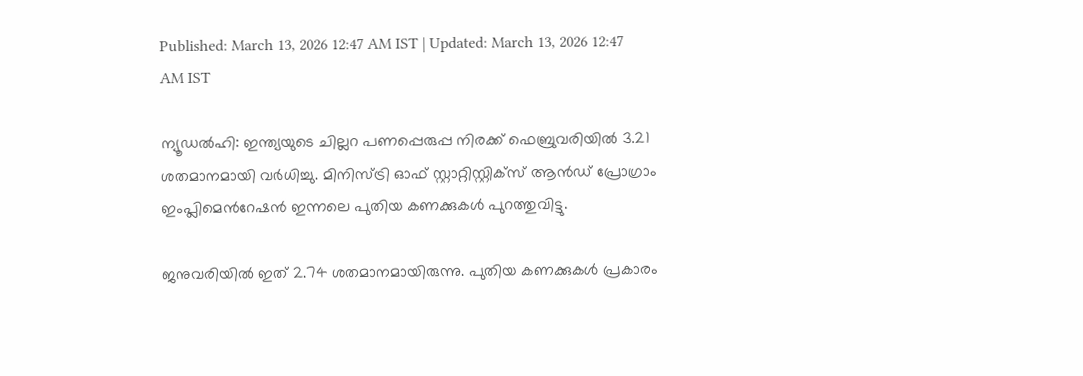Published: March 13, 2026 12:47 AM IST | Updated: March 13, 2026 12:47 AM IST

ന്യൂഡൽഹി: ഇന്ത്യയുടെ ചില്ലറ പണപ്പെരുപ്പ നിരക്ക് ഫെബ്രുവരിയിൽ 3.21 ശതമാനമായി വർധിച്ചു. മിനിസ്ട്രി ഓഫ് സ്റ്റാറ്റിസ്റ്റിക്സ് ആൻഡ് പ്രോഗ്രാം ഇംപ്ലിമെന്‍റേഷൻ ഇന്നലെ പുതിയ കണക്കുകൾ പുറത്തുവിട്ടു.

ജനുവരിയിൽ ഇത് 2.74 ശതമാനമായിരുന്നു. പുതിയ കണക്കുകൾ പ്രകാരം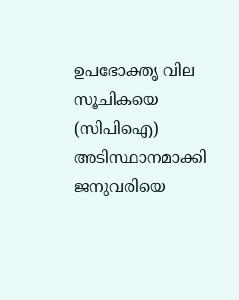ഉപഭോക്തൃ വില സൂചികയെ (സിപിഐ) അടിസ്ഥാനമാക്കി ജനുവരിയെ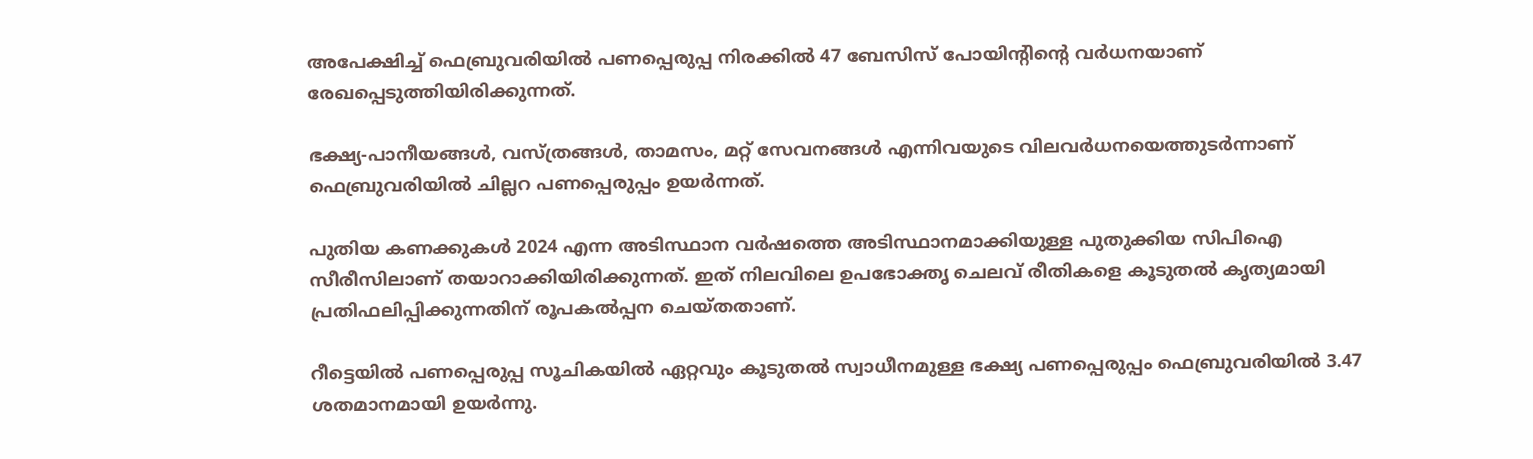അപേക്ഷിച്ച് ഫെബ്രുവരിയിൽ പണപ്പെരുപ്പ നിരക്കിൽ 47 ബേസിസ് പോയിന്‍റിന്‍റെ വർധനയാണ് രേഖപ്പെടുത്തിയിരിക്കുന്നത്.

ഭക്ഷ്യ-പാനീയങ്ങൾ, വസ്ത്രങ്ങൾ, താമസം, മറ്റ് സേവനങ്ങൾ എന്നിവയുടെ വിലവർധനയെത്തുടർന്നാണ് ഫെബ്രുവരിയിൽ ചില്ലറ പണപ്പെരുപ്പം ഉയർന്നത്.

പുതിയ കണക്കുകൾ 2024 എന്ന അടിസ്ഥാന വർഷത്തെ അടിസ്ഥാനമാക്കിയുള്ള പുതുക്കിയ സിപിഐ സീരീസിലാണ് തയാറാക്കിയിരിക്കുന്നത്. ഇത് നിലവിലെ ഉപഭോക്തൃ ചെലവ് രീതികളെ കൂടുതൽ കൃത്യമായി പ്രതിഫലിപ്പിക്കുന്നതിന് രൂപകൽപ്പന ചെയ്തതാണ്.

റീട്ടെയിൽ പണപ്പെരുപ്പ സൂചികയിൽ ഏറ്റവും കൂടുതൽ സ്വാധീനമുള്ള ഭക്ഷ്യ പണപ്പെരുപ്പം ഫെബ്രുവരിയിൽ 3.47 ശതമാനമായി ഉയർന്നു.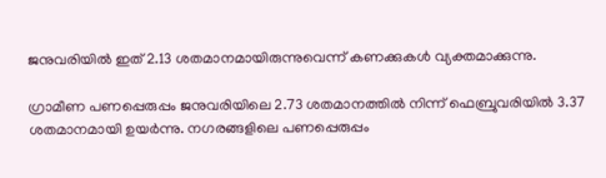ജനുവരിയിൽ ഇത് 2.13 ശതമാനമായിരുന്നുവെന്ന് കണക്കുകൾ വ്യക്തമാക്കുന്നു.

ഗ്രാമീണ പണപ്പെരുപ്പം ജനുവരിയിലെ 2.73 ശതമാനത്തിൽ നിന്ന് ഫെബ്രുവരിയിൽ 3.37 ശതമാനമായി ഉയർന്നു. നഗരങ്ങളിലെ പണപ്പെരുപ്പം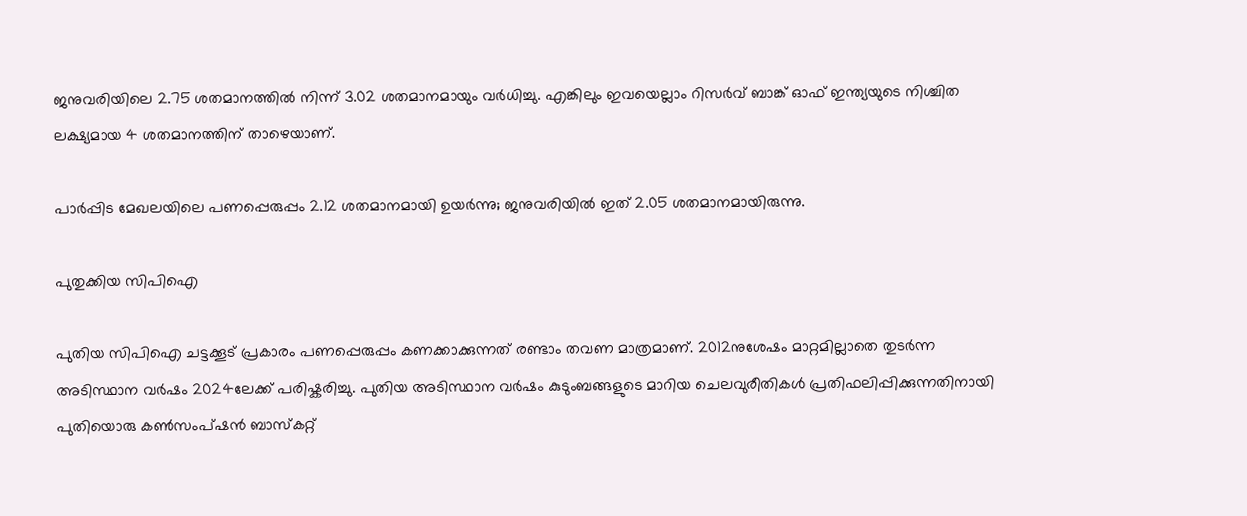ജനുവരിയിലെ 2.75 ശതമാനത്തിൽ നിന്ന് 3.02 ശതമാനമായും വർധിച്ചു. എങ്കിലും ഇവയെല്ലാം റിസർവ് ബാങ്ക് ഓഫ് ഇന്ത്യയുടെ നിശ്ചിത ലക്ഷ്യമായ 4 ശതമാനത്തിന് താഴെയാണ്.

പാർപ്പിട മേഖലയിലെ പണപ്പെരുപ്പം 2.12 ശതമാനമായി ഉയർന്നു; ജനുവരിയിൽ ഇത് 2.05 ശതമാനമായിരുന്നു.

പുതുക്കിയ സിപിഐ

പുതിയ സിപിഐ ചട്ടക്കൂട് പ്രകാരം പണപ്പെരുപ്പം കണക്കാക്കുന്നത് രണ്ടാം തവണ മാത്രമാണ്. 2012നുശേഷം മാറ്റമില്ലാതെ തുടർന്ന അടിസ്ഥാന വർഷം 2024ലേക്ക് പരിഷ്കരിച്ചു. പുതിയ അടിസ്ഥാന വർഷം കുടുംബങ്ങളുടെ മാറിയ ചെലവുരീതികൾ പ്രതിഫലിപ്പിക്കുന്നതിനായി പുതിയൊരു കണ്‍സംപ്ഷൻ ബാസ്കറ്റ്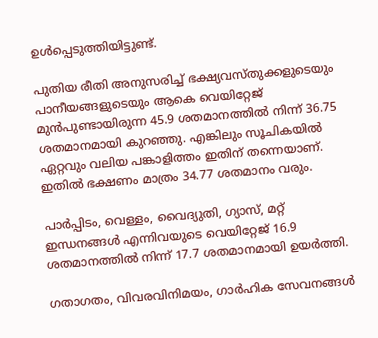ഉൾപ്പെടുത്തിയിട്ടുണ്ട്.

പുതിയ രീതി അനുസരിച്ച് ഭക്ഷ്യവസ്തുക്കളുടെയും പാനീയങ്ങളുടെയും ആകെ വെയിറ്റേജ് മുൻപുണ്ടായിരുന്ന 45.9 ശതമാനത്തിൽ നിന്ന് 36.75 ശതമാനമായി കുറഞ്ഞു. എങ്കിലും സൂചികയിൽ ഏറ്റവും വലിയ പങ്കാളിത്തം ഇതിന് തന്നെയാണ്. ഇതിൽ ഭക്ഷണം മാത്രം 34.77 ശതമാനം വരും.

പാർപ്പിടം, വെള്ളം, വൈദ്യുതി, ഗ്യാസ്, മറ്റ് ഇന്ധനങ്ങൾ എന്നിവയുടെ വെയിറ്റേജ് 16.9 ശതമാനത്തിൽ നിന്ന് 17.7 ശതമാനമായി ഉയർത്തി.

ഗതാഗതം, വിവരവിനിമയം, ഗാർഹിക സേവനങ്ങൾ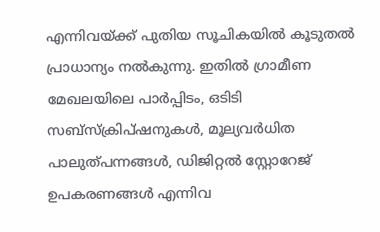എന്നിവയ്ക്ക് പുതിയ സൂചികയിൽ കൂടുതൽ പ്രാധാന്യം നൽകുന്നു. ഇതിൽ ഗ്രാമീണ മേഖലയിലെ പാർപ്പിടം, ഒടിടി സബ്സ്ക്രിപ്ഷനുകൾ, മൂല്യവർധിത പാലുത്പന്നങ്ങൾ, ഡിജിറ്റൽ സ്റ്റോറേജ് ഉപകരണങ്ങൾ എന്നിവ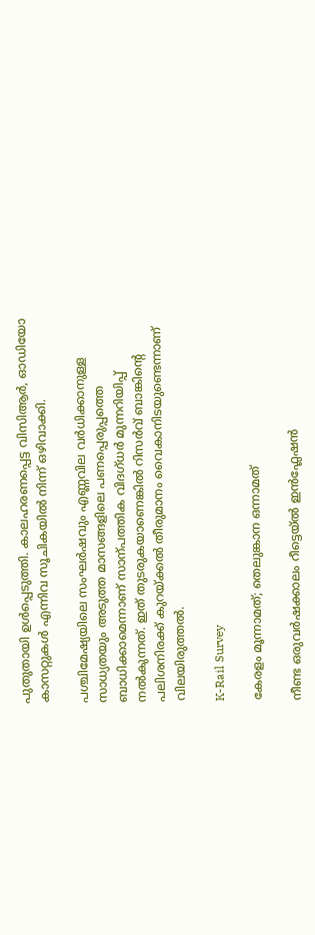പുതുതായി ഉൾപ്പെടുത്തി. കാലഹരണപ്പെട്ട വിസിആർ, ഓഡിയോ കാസറ്റുകൾ എന്നിവ സൂചികയിൽ നിന്ന് ഒഴിവാക്കി.

പശ്ചിമേഷ്യയിലെ സംഘർഷവും എണ്ണവില വർധിക്കാനുള്ള സാധ്യതയും അടുത്ത മാസങ്ങളിലെ പണപ്പെരുപ്പത്തെ ബാധിക്കാമെന്നാണ് സാന്പത്തിക വിദഗ്ധർ മുന്നറിയിപ്പ് നൽകുന്നത്. ഇത് തുടരുകയാണെങ്കിൽ റിസർവ് ബാങ്കിന്‍റെ പലിശനിരക്ക് കുറയ്ക്കൽ തീരുമാനം വൈകാനിടയുണ്ടെന്നാണ് വിലയിരുത്തൽ.

K-Rail Survey

കേരളം മൂന്നാമത്; തെലുങ്കാന ഒന്നാമത്

നീണ്ട ഒരുവർഷക്കാലം റീട്ടെയ്ൽ ഇൻഫ്ലേഷൻ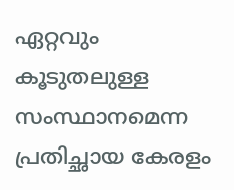ഏറ്റവും കൂടുതലുള്ള സംസ്ഥാനമെന്ന പ്രതിച്ഛായ കേരളം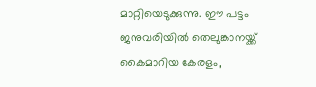മാറ്റിയെടുക്കുന്നു. ഈ പട്ടം ജനുവരിയിൽ തെലുങ്കാനയ്ക്ക് കൈമാറിയ കേരളം,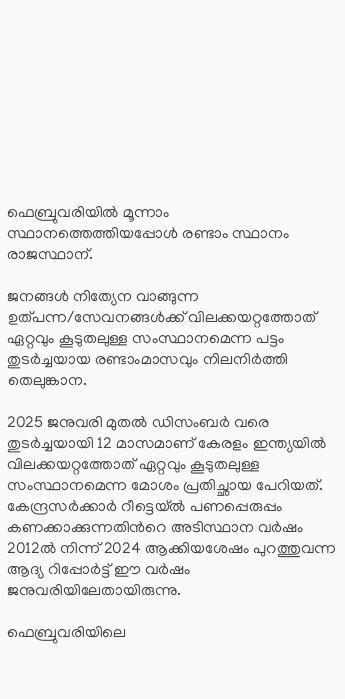ഫെബ്രുവരിയിൽ മൂന്നാം സ്ഥാനത്തെത്തിയപ്പോൾ രണ്ടാം സ്ഥാനം രാജസ്ഥാന്.

ജനങ്ങൾ നിത്യേന വാങ്ങുന്ന ഉത്പന്ന/സേവനങ്ങൾക്ക് വിലക്കയറ്റത്തോത് ഏറ്റവും കൂടുതലുള്ള സംസ്ഥാനമെന്ന പട്ടം തുടർച്ചയായ രണ്ടാംമാസവും നിലനിർത്തി തെലുങ്കാന.

2025 ജനുവരി മുതൽ ഡിസംബർ വരെ തുടർച്ചയായി 12 മാസമാണ് കേരളം ഇന്ത്യയിൽ വിലക്കയറ്റത്തോത് ഏറ്റവും കൂടുതലുള്ള സംസ്ഥാനമെന്ന മോശം പ്രതിച്ഛായ പേറിയത്. കേന്ദ്രസർക്കാർ റീട്ടെയ്ൽ പണപ്പെരുപ്പം കണക്കാക്കുന്നതിന്‍റെ അടിസ്ഥാന വർഷം 2012ൽ നിന്ന് 2024 ആക്കിയശേഷം പുറത്തുവന്ന ആദ്യ റിപ്പോർട്ട് ഈ വർഷം ജനുവരിയിലേതായിരുന്നു.

ഫെബ്രുവരിയിലെ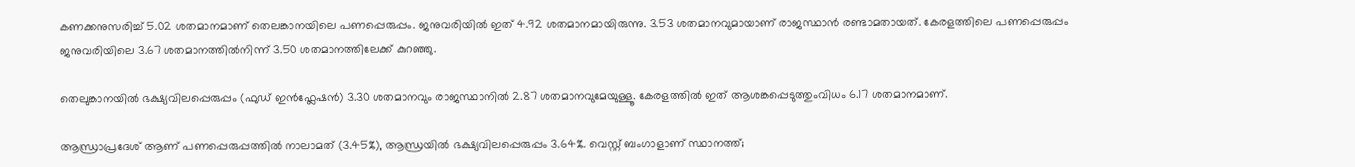കണക്കനുസരിച്ച് 5.02 ശതമാനമാണ് തെലങ്കാനയിലെ പണപ്പെരുപ്പം. ജനുവരിയിൽ ഇത് 4.92 ശതമാനമായിരുന്നു. 3.53 ശതമാനവുമായാണ് രാജസ്ഥാൻ രണ്ടാമതായത്. കേരളത്തിലെ പണപ്പെരുപ്പം ജനുവരിയിലെ 3.67 ശതമാനത്തിൽനിന്ന് 3.50 ശതമാനത്തിലേക്ക് കുറഞ്ഞു.

തെലുങ്കാനയിൽ ഭക്ഷ്യവിലപ്പെരുപ്പം (ഫുഡ് ഇൻഫ്ലേഷൻ) 3.30 ശതമാനവും രാജസ്ഥാനിൽ 2.87 ശതമാനവുമേയുള്ളൂ. കേരളത്തിൽ ഇത് ആശങ്കപ്പെടുത്തുംവിധം 6.17 ശതമാനമാണ്.

ആന്ധ്രാപ്രദേശ് ആണ് പണപ്പെരുപ്പത്തിൽ നാലാമത് (3.45%), ആന്ധ്രയിൽ ഭക്ഷ്യവിലപ്പെരുപ്പം 3.64%. വെസ്റ്റ് ബംഗാളാണ് സ്ഥാനത്ത്;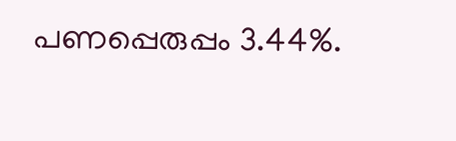പണപ്പെരുപ്പം 3.44%.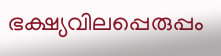ഭക്ഷ്യവിലപ്പെരുപ്പം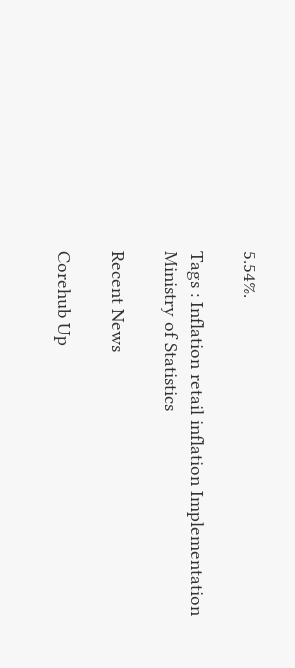5.54%.

Tags : Inflation retail inflation Implementation Ministry of Statistics

Recent News

Corehub Up